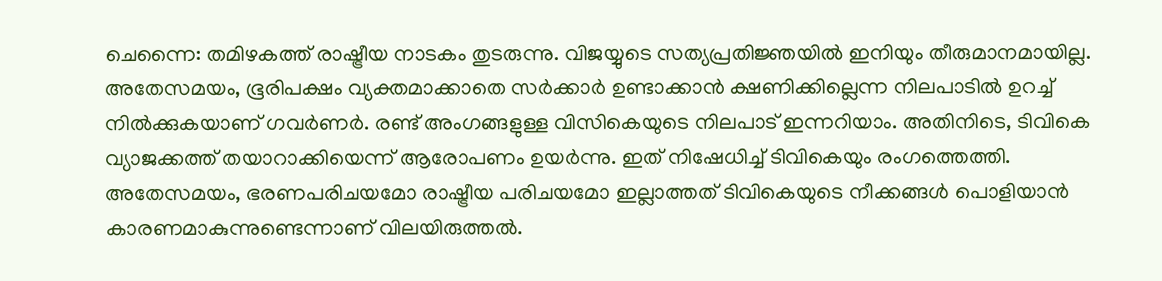ചെന്നൈ: തമിഴകത്ത് രാഷ്ട്രീയ നാടകം തുടരുന്നു. വിജയ്യുടെ സത്യപ്രതിജ്ഞയിൽ ഇനിയും തീരുമാനമായില്ല. അതേസമയം, ഭൂരിപക്ഷം വ്യക്തമാക്കാതെ സർക്കാർ ഉണ്ടാക്കാൻ ക്ഷണിക്കില്ലെന്ന നിലപാടിൽ ഉറച്ച് നിൽക്കുകയാണ് ഗവർണർ. രണ്ട് അംഗങ്ങളുള്ള വിസികെയുടെ നിലപാട് ഇന്നറിയാം. അതിനിടെ, ടിവികെ വ്യാജക്കത്ത് തയാറാക്കിയെന്ന് ആരോപണം ഉയർന്നു. ഇത് നിഷേധിച്ച് ടിവികെയും രംഗത്തെത്തി. അതേസമയം, ഭരണപരിചയമോ രാഷ്ട്രീയ പരിചയമോ ഇല്ലാത്തത് ടിവികെയുടെ നീക്കങ്ങൾ പൊളിയാൻ കാരണമാകുന്നുണ്ടെന്നാണ് വിലയിരുത്തൽ.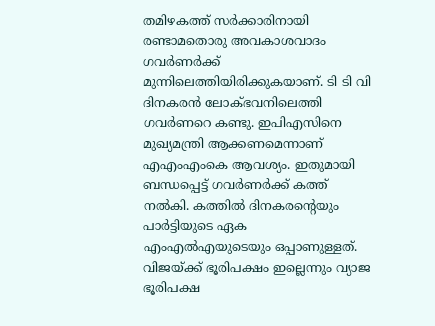തമിഴകത്ത് സർക്കാരിനായി രണ്ടാമതൊരു അവകാശവാദം ഗവർണർക്ക് മുന്നിലെത്തിയിരിക്കുകയാണ്. ടി ടി വി ദിനകരൻ ലോക്ഭവനിലെത്തി ഗവർണറെ കണ്ടു. ഇപിഎസിനെ മുഖ്യമന്ത്രി ആക്കണമെന്നാണ് എഎംഎംകെ ആവശ്യം. ഇതുമായി ബന്ധപ്പെട്ട് ഗവർണർക്ക് കത്ത് നൽകി. കത്തിൽ ദിനകരന്റെയും പാർട്ടിയുടെ ഏക എംഎൽഎയുടെയും ഒപ്പാണുള്ളത്. വിജയ്ക്ക് ഭൂരിപക്ഷം ഇല്ലെന്നും വ്യാജ ഭൂരിപക്ഷ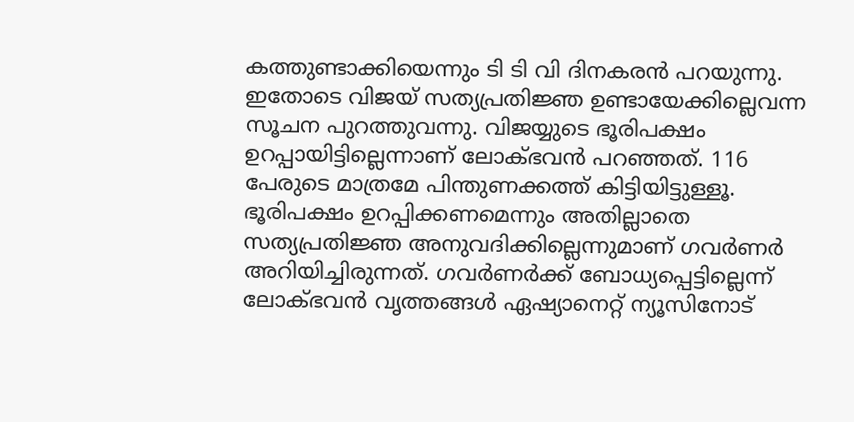കത്തുണ്ടാക്കിയെന്നും ടി ടി വി ദിനകരൻ പറയുന്നു. ഇതോടെ വിജയ് സത്യപ്രതിജ്ഞ ഉണ്ടായേക്കില്ലെവന്ന സൂചന പുറത്തുവന്നു. വിജയ്യുടെ ഭൂരിപക്ഷം ഉറപ്പായിട്ടില്ലെന്നാണ് ലോക്ഭവൻ പറഞ്ഞത്. 116 പേരുടെ മാത്രമേ പിന്തുണക്കത്ത് കിട്ടിയിട്ടുള്ളൂ. ഭൂരിപക്ഷം ഉറപ്പിക്കണമെന്നും അതില്ലാതെ സത്യപ്രതിജ്ഞ അനുവദിക്കില്ലെന്നുമാണ് ഗവർണർ അറിയിച്ചിരുന്നത്. ഗവർണർക്ക് ബോധ്യപ്പെട്ടില്ലെന്ന് ലോക്ഭവൻ വൃത്തങ്ങൾ ഏഷ്യാനെറ്റ് ന്യൂസിനോട്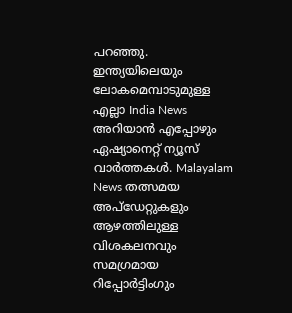പറഞ്ഞു.
ഇന്ത്യയിലെയും ലോകമെമ്പാടുമുള്ള എല്ലാ India News അറിയാൻ എപ്പോഴും ഏഷ്യാനെറ്റ് ന്യൂസ് വാർത്തകൾ. Malayalam News തത്സമയ അപ്ഡേറ്റുകളും ആഴത്തിലുള്ള വിശകലനവും സമഗ്രമായ റിപ്പോർട്ടിംഗും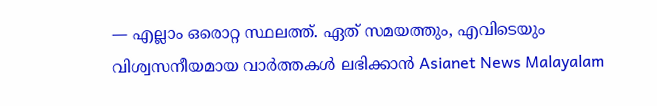— എല്ലാം ഒരൊറ്റ സ്ഥലത്ത്. ഏത് സമയത്തും, എവിടെയും വിശ്വസനീയമായ വാർത്തകൾ ലഭിക്കാൻ Asianet News Malayalam